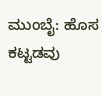ಮುಂಬೈ: ಹೊಸ ಕಟ್ಟಡವು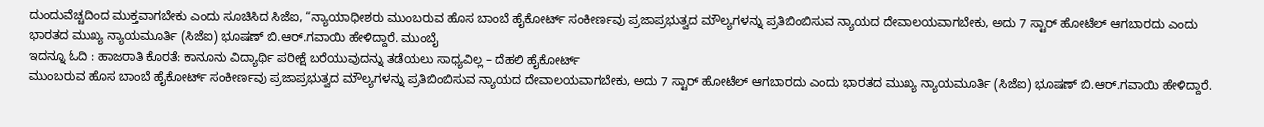ದುಂದುವೆಚ್ಚದಿಂದ ಮುಕ್ತವಾಗಬೇಕು ಎಂದು ಸೂಚಿಸಿದ ಸಿಜೆಐ, “ನ್ಯಾಯಾಧೀಶರು ಮುಂಬರುವ ಹೊಸ ಬಾಂಬೆ ಹೈಕೋರ್ಟ್ ಸಂಕೀರ್ಣವು ಪ್ರಜಾಪ್ರಭುತ್ವದ ಮೌಲ್ಯಗಳನ್ನು ಪ್ರತಿಬಿಂಬಿಸುವ ನ್ಯಾಯದ ದೇವಾಲಯವಾಗಬೇಕು, ಅದು 7 ಸ್ಟಾರ್ ಹೋಟೆಲ್ ಆಗಬಾರದು ಎಂದು ಭಾರತದ ಮುಖ್ಯ ನ್ಯಾಯಮೂರ್ತಿ (ಸಿಜೆಐ) ಭೂಷಣ್ ಬಿ.ಆರ್.ಗವಾಯಿ ಹೇಳಿದ್ದಾರೆ. ಮುಂಬೈ
ಇದನ್ನೂ ಓದಿ : ಹಾಜರಾತಿ ಕೊರತೆ: ಕಾನೂನು ವಿದ್ಯಾರ್ಥಿ ಪರೀಕ್ಷೆ ಬರೆಯುವುದನ್ನು ತಡೆಯಲು ಸಾಧ್ಯವಿಲ್ಲ – ದೆಹಲಿ ಹೈಕೋರ್ಟ್
ಮುಂಬರುವ ಹೊಸ ಬಾಂಬೆ ಹೈಕೋರ್ಟ್ ಸಂಕೀರ್ಣವು ಪ್ರಜಾಪ್ರಭುತ್ವದ ಮೌಲ್ಯಗಳನ್ನು ಪ್ರತಿಬಿಂಬಿಸುವ ನ್ಯಾಯದ ದೇವಾಲಯವಾಗಬೇಕು, ಅದು 7 ಸ್ಟಾರ್ ಹೋಟೆಲ್ ಆಗಬಾರದು ಎಂದು ಭಾರತದ ಮುಖ್ಯ ನ್ಯಾಯಮೂರ್ತಿ (ಸಿಜೆಐ) ಭೂಷಣ್ ಬಿ.ಆರ್.ಗವಾಯಿ ಹೇಳಿದ್ದಾರೆ.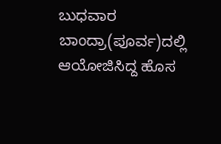ಬುಧವಾರ ಬಾಂದ್ರಾ(ಪೂರ್ವ)ದಲ್ಲಿ ಆಯೋಜಿಸಿದ್ದ ಹೊಸ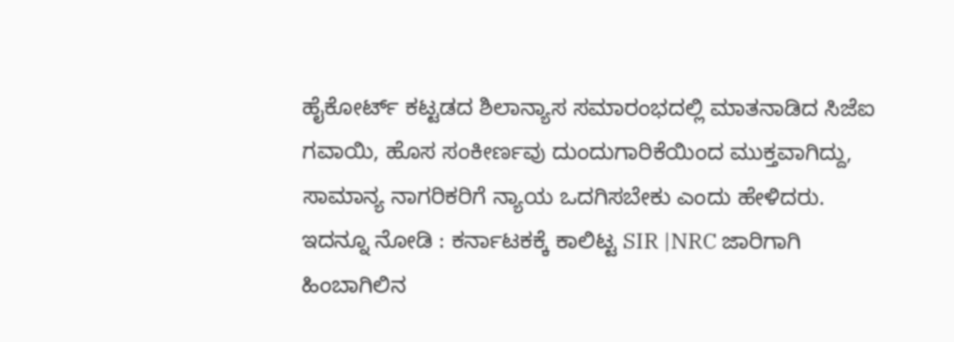ಹೈಕೋರ್ಟ್ ಕಟ್ಟಡದ ಶಿಲಾನ್ಯಾಸ ಸಮಾರಂಭದಲ್ಲಿ ಮಾತನಾಡಿದ ಸಿಜೆಐ ಗವಾಯಿ, ಹೊಸ ಸಂಕೀರ್ಣವು ದುಂದುಗಾರಿಕೆಯಿಂದ ಮುಕ್ತವಾಗಿದ್ದು, ಸಾಮಾನ್ಯ ನಾಗರಿಕರಿಗೆ ನ್ಯಾಯ ಒದಗಿಸಬೇಕು ಎಂದು ಹೇಳಿದರು.
ಇದನ್ನೂ ನೋಡಿ : ಕರ್ನಾಟಕಕ್ಕೆ ಕಾಲಿಟ್ಟ SIR |NRC ಜಾರಿಗಾಗಿ ಹಿಂಬಾಗಿಲಿನ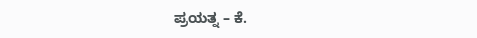ಪ್ರಯತ್ನ – ಕೆ.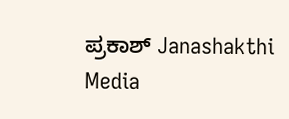ಪ್ರಕಾಶ್ Janashakthi Media